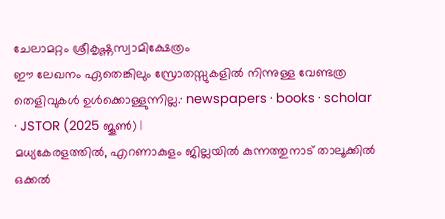ചേലാമറ്റം ശ്രീകൃഷ്ണസ്വാമിക്ഷേത്രം
ഈ ലേഖനം ഏതെങ്കിലും സ്രോതസ്സുകളിൽ നിന്നുള്ള വേണ്ടത്ര തെളിവുകൾ ഉൾക്കൊള്ളുന്നില്ല.· newspapers · books · scholar · JSTOR (2025 ജൂൺ) |
മധ്യകേരളത്തിൽ, എറണാകുളം ജില്ലയിൽ കുന്നത്തുനാട് താലൂക്കിൽ ഒക്കൽ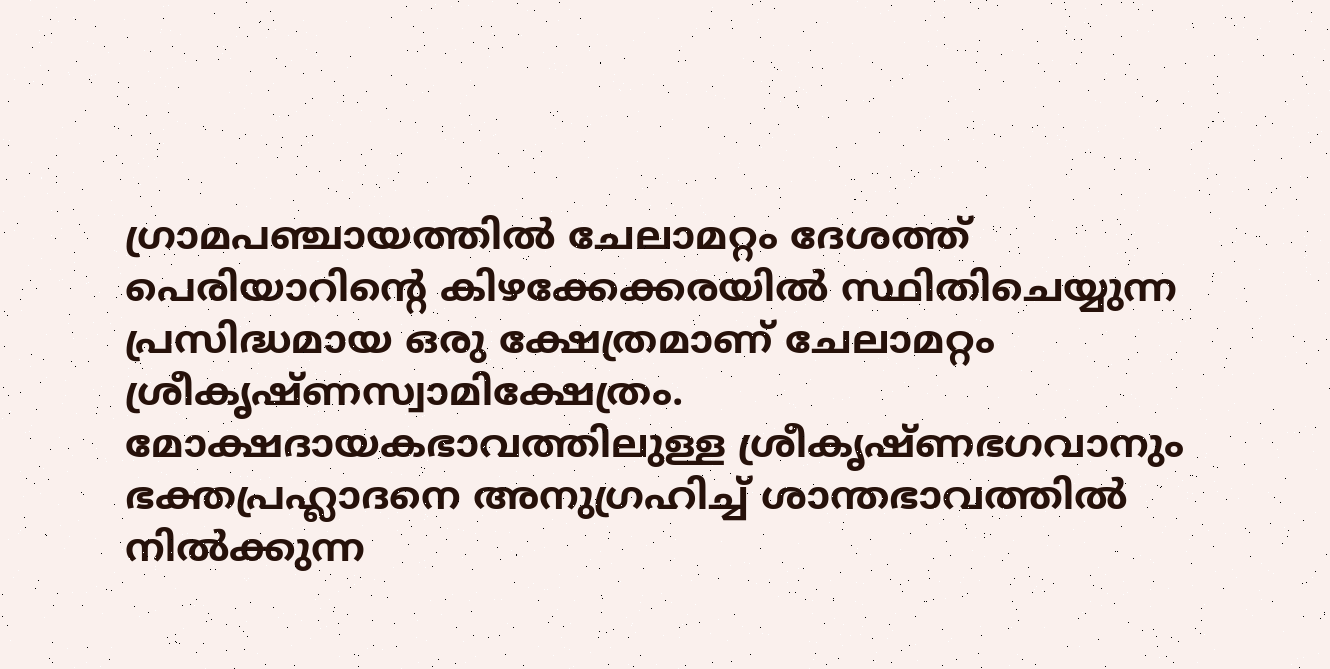ഗ്രാമപഞ്ചായത്തിൽ ചേലാമറ്റം ദേശത്ത് പെരിയാറിന്റെ കിഴക്കേക്കരയിൽ സ്ഥിതിചെയ്യുന്ന പ്രസിദ്ധമായ ഒരു ക്ഷേത്രമാണ് ചേലാമറ്റം ശ്രീകൃഷ്ണസ്വാമിക്ഷേത്രം. മോക്ഷദായകഭാവത്തിലുള്ള ശ്രീകൃഷ്ണഭഗവാനും ഭക്തപ്രഹ്ലാദനെ അനുഗ്രഹിച്ച് ശാന്തഭാവത്തിൽ നിൽക്കുന്ന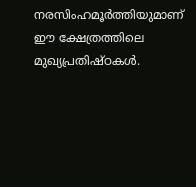നരസിംഹമൂർത്തിയുമാണ് ഈ ക്ഷേത്രത്തിലെ മുഖ്യപ്രതിഷ്ഠകൾ.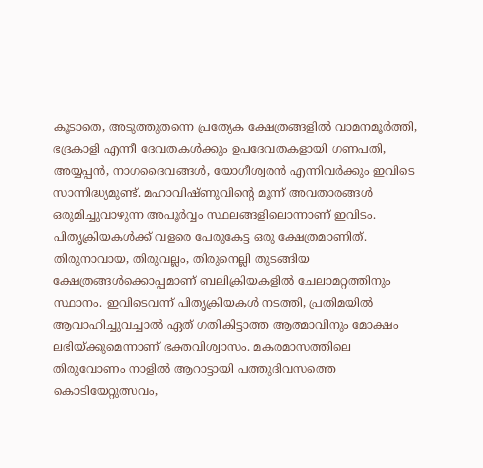കൂടാതെ, അടുത്തുതന്നെ പ്രത്യേക ക്ഷേത്രങ്ങളിൽ വാമനമൂർത്തി, ഭദ്രകാളി എന്നീ ദേവതകൾക്കും ഉപദേവതകളായി ഗണപതി, അയ്യപ്പൻ, നാഗദൈവങ്ങൾ, യോഗീശ്വരൻ എന്നിവർക്കും ഇവിടെ സാന്നിദ്ധ്യമുണ്ട്. മഹാവിഷ്ണുവിന്റെ മൂന്ന് അവതാരങ്ങൾ ഒരുമിച്ചുവാഴുന്ന അപൂർവ്വം സ്ഥലങ്ങളിലൊന്നാണ് ഇവിടം. പിതൃക്രിയകൾക്ക് വളരെ പേരുകേട്ട ഒരു ക്ഷേത്രമാണിത്. തിരുനാവായ, തിരുവല്ലം, തിരുനെല്ലി തുടങ്ങിയ ക്ഷേത്രങ്ങൾക്കൊപ്പമാണ് ബലിക്രിയകളിൽ ചേലാമറ്റത്തിനും സ്ഥാനം. ഇവിടെവന്ന് പിതൃക്രിയകൾ നടത്തി, പ്രതിമയിൽ ആവാഹിച്ചുവച്ചാൽ ഏത് ഗതികിട്ടാത്ത ആത്മാവിനും മോക്ഷം ലഭിയ്ക്കുമെന്നാണ് ഭക്തവിശ്വാസം. മകരമാസത്തിലെ തിരുവോണം നാളിൽ ആറാട്ടായി പത്തുദിവസത്തെ കൊടിയേറ്റുത്സവം,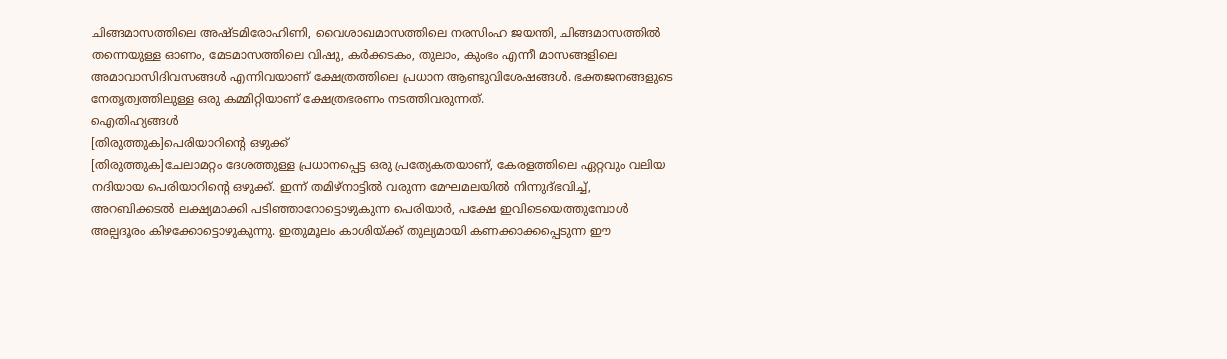ചിങ്ങമാസത്തിലെ അഷ്ടമിരോഹിണി, വൈശാഖമാസത്തിലെ നരസിംഹ ജയന്തി, ചിങ്ങമാസത്തിൽ തന്നെയുള്ള ഓണം, മേടമാസത്തിലെ വിഷു, കർക്കടകം, തുലാം, കുംഭം എന്നീ മാസങ്ങളിലെ അമാവാസിദിവസങ്ങൾ എന്നിവയാണ് ക്ഷേത്രത്തിലെ പ്രധാന ആണ്ടുവിശേഷങ്ങൾ. ഭക്തജനങ്ങളുടെ നേതൃത്വത്തിലുള്ള ഒരു കമ്മിറ്റിയാണ് ക്ഷേത്രഭരണം നടത്തിവരുന്നത്.
ഐതിഹ്യങ്ങൾ
[തിരുത്തുക]പെരിയാറിന്റെ ഒഴുക്ക്
[തിരുത്തുക]ചേലാമറ്റം ദേശത്തുള്ള പ്രധാനപ്പെട്ട ഒരു പ്രത്യേകതയാണ്, കേരളത്തിലെ ഏറ്റവും വലിയ നദിയായ പെരിയാറിന്റെ ഒഴുക്ക്. ഇന്ന് തമിഴ്നാട്ടിൽ വരുന്ന മേഘമലയിൽ നിന്നുദ്ഭവിച്ച്, അറബിക്കടൽ ലക്ഷ്യമാക്കി പടിഞ്ഞാറോട്ടൊഴുകുന്ന പെരിയാർ, പക്ഷേ ഇവിടെയെത്തുമ്പോൾ അല്പദൂരം കിഴക്കോട്ടൊഴുകുന്നു. ഇതുമൂലം കാശിയ്ക്ക് തുല്യമായി കണക്കാക്കപ്പെടുന്ന ഈ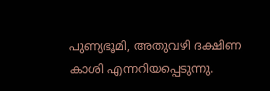പുണ്യഭൂമി, അതുവഴി ദക്ഷിണ കാശി എന്നറിയപ്പെടുന്നു.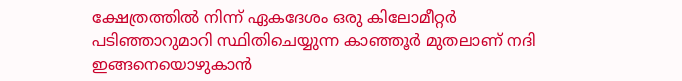ക്ഷേത്രത്തിൽ നിന്ന് ഏകദേശം ഒരു കിലോമീറ്റർ പടിഞ്ഞാറുമാറി സ്ഥിതിചെയ്യുന്ന കാഞ്ഞൂർ മുതലാണ് നദി ഇങ്ങനെയൊഴുകാൻ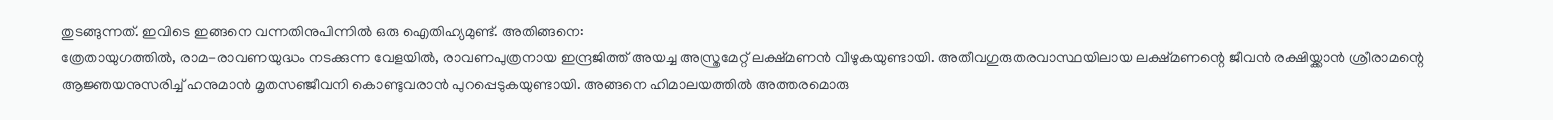തുടങ്ങുന്നത്. ഇവിടെ ഇങ്ങനെ വന്നതിനുപിന്നിൽ ഒരു ഐതിഹ്യമുണ്ട്. അതിങ്ങനെ:
ത്രേതായുഗത്തിൽ, രാമ-രാവണയുദ്ധം നടക്കുന്ന വേളയിൽ, രാവണപുത്രനായ ഇന്ദ്രജിത്ത് അയച്ച അസ്ത്രമേറ്റ് ലക്ഷ്മണൻ വീഴുകയുണ്ടായി. അതീവഗുരുതരവാസ്ഥയിലായ ലക്ഷ്മണന്റെ ജീവൻ രക്ഷിയ്ക്കാൻ ശ്രീരാമന്റെ ആജ്ഞയനുസരിച്ച് ഹനുമാൻ മൃതസഞ്ജീവനി കൊണ്ടുവരാൻ പുറപ്പെടുകയുണ്ടായി. അങ്ങനെ ഹിമാലയത്തിൽ അത്തരമൊരു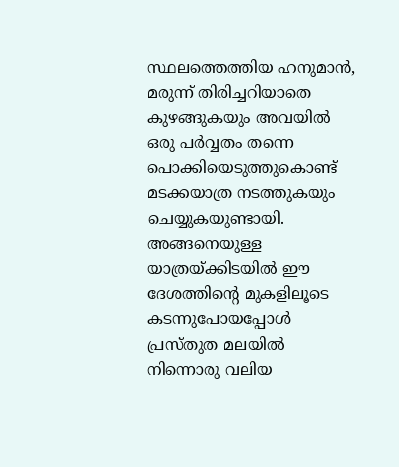സ്ഥലത്തെത്തിയ ഹനുമാൻ, മരുന്ന് തിരിച്ചറിയാതെ കുഴങ്ങുകയും അവയിൽ ഒരു പർവ്വതം തന്നെ പൊക്കിയെടുത്തുകൊണ്ട് മടക്കയാത്ര നടത്തുകയും ചെയ്യുകയുണ്ടായി. അങ്ങനെയുള്ള യാത്രയ്ക്കിടയിൽ ഈ ദേശത്തിന്റെ മുകളിലൂടെ കടന്നുപോയപ്പോൾ പ്രസ്തുത മലയിൽ നിന്നൊരു വലിയ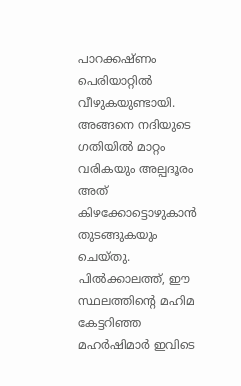പാറക്കഷ്ണം പെരിയാറ്റിൽ വീഴുകയുണ്ടായി. അങ്ങനെ നദിയുടെ ഗതിയിൽ മാറ്റം വരികയും അല്പദൂരം അത് കിഴക്കോട്ടൊഴുകാൻ തുടങ്ങുകയും ചെയ്തു. പിൽക്കാലത്ത്, ഈ സ്ഥലത്തിന്റെ മഹിമ കേട്ടറിഞ്ഞ മഹർഷിമാർ ഇവിടെ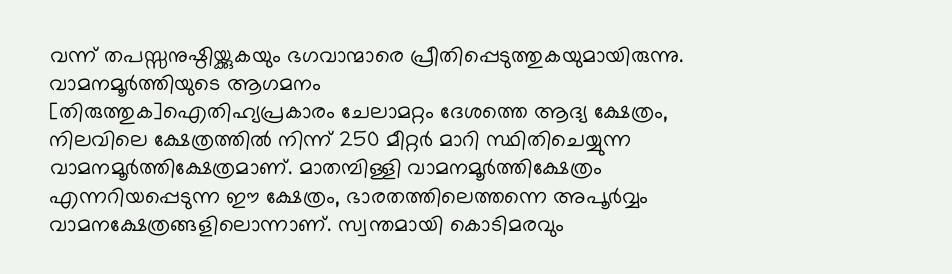വന്ന് തപസ്സനുഷ്ഠിയ്ക്കുകയും ഭഗവാന്മാരെ പ്രീതിപ്പെടുത്തുകയുമായിരുന്നു.
വാമനമൂർത്തിയുടെ ആഗമനം
[തിരുത്തുക]ഐതിഹ്യപ്രകാരം ചേലാമറ്റം ദേശത്തെ ആദ്യ ക്ഷേത്രം, നിലവിലെ ക്ഷേത്രത്തിൽ നിന്ന് 250 മീറ്റർ മാറി സ്ഥിതിചെയ്യുന്ന വാമനമൂർത്തിക്ഷേത്രമാണ്. മാതമ്പിള്ളി വാമനമൂർത്തിക്ഷേത്രം എന്നറിയപ്പെടുന്ന ഈ ക്ഷേത്രം, ഭാരതത്തിലെത്തന്നെ അപൂർവ്വം വാമനക്ഷേത്രങ്ങളിലൊന്നാണ്. സ്വന്തമായി കൊടിമരവും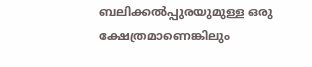ബലിക്കൽപ്പുരയുമുള്ള ഒരു ക്ഷേത്രമാണെങ്കിലും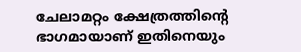ചേലാമറ്റം ക്ഷേത്രത്തിന്റെ ഭാഗമായാണ് ഇതിനെയും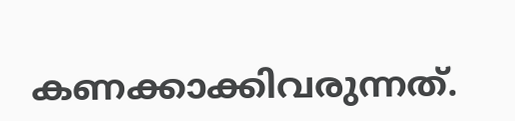കണക്കാക്കിവരുന്നത്.